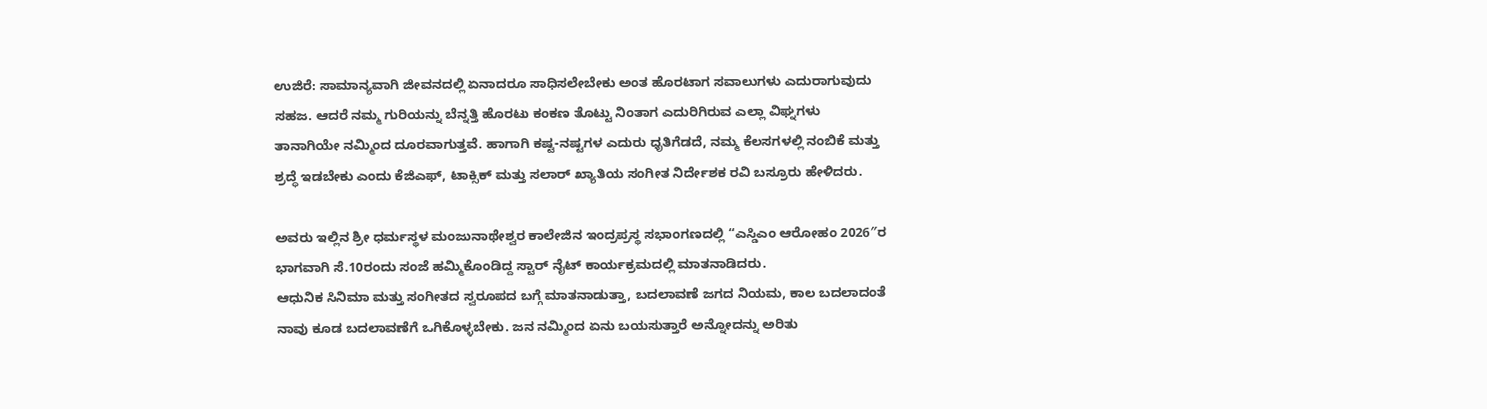ಉಜಿರೆ: ಸಾಮಾನ್ಯವಾಗಿ ಜೀವನದಲ್ಲಿ ಏನಾದರೂ ಸಾಧಿಸಲೇಬೇಕು ಅಂತ ಹೊರಟಾಗ ಸವಾಲುಗಳು ಎದುರಾಗುವುದು ಸಹಜ. ಆದರೆ ನಮ್ಮ ಗುರಿಯನ್ನು ಬೆನ್ನತ್ತಿ ಹೊರಟು ಕಂಕಣ ತೊಟ್ಟು ನಿಂತಾಗ ಎದುರಿಗಿರುವ ಎಲ್ಲಾ ವಿಘ್ನಗಳು ತಾನಾಗಿಯೇ ನಮ್ಮಿಂದ ದೂರವಾಗುತ್ತವೆ. ಹಾಗಾಗಿ ಕಷ್ಟ-ನಷ್ಟಗಳ ಎದುರು ಧೃತಿಗೆಡದೆ, ನಮ್ಮ ಕೆಲಸಗಳಲ್ಲಿ ನಂಬಿಕೆ ಮತ್ತು ಶ್ರದ್ಧೆ ಇಡಬೇಕು ಎಂದು ಕೆಜಿಎಫ್, ಟಾಕ್ಸಿಕ್ ಮತ್ತು ಸಲಾರ್ ಖ್ಯಾತಿಯ ಸಂಗೀತ ನಿರ್ದೇಶಕ ರವಿ ಬಸ್ರೂರು ಹೇಳಿದರು.

ಅವರು ಇಲ್ಲಿನ ಶ್ರೀ ಧರ್ಮಸ್ಥಳ ಮಂಜುನಾಥೇಶ್ವರ ಕಾಲೇಜಿನ ಇಂದ್ರಪ್ರಸ್ಥ ಸಭಾಂಗಣದಲ್ಲಿ “ಎಸ್ಡಿಎಂ ಆರೋಹಂ 2026″ರ ಭಾಗವಾಗಿ ಸೆ.10ರಂದು ಸಂಜೆ ಹಮ್ಮಿಕೊಂಡಿದ್ದ ಸ್ಟಾರ್ ನೈಟ್ ಕಾರ್ಯಕ್ರಮದಲ್ಲಿ ಮಾತನಾಡಿದರು.
ಆಧುನಿಕ ಸಿನಿಮಾ ಮತ್ತು ಸಂಗೀತದ ಸ್ವರೂಪದ ಬಗ್ಗೆ ಮಾತನಾಡುತ್ತಾ, ಬದಲಾವಣೆ ಜಗದ ನಿಯಮ, ಕಾಲ ಬದಲಾದಂತೆ ನಾವು ಕೂಡ ಬದಲಾವಣೆಗೆ ಒಗಿಕೊಳ್ಳಬೇಕು. ಜನ ನಮ್ಮಿಂದ ಏನು ಬಯಸುತ್ತಾರೆ ಅನ್ನೋದನ್ನು ಅರಿತು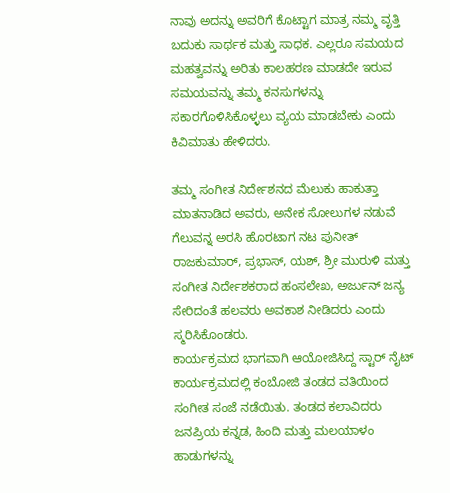ನಾವು ಅದನ್ನು ಅವರಿಗೆ ಕೊಟ್ಟಾಗ ಮಾತ್ರ ನಮ್ಮ ವೃತ್ತಿ ಬದುಕು ಸಾರ್ಥಕ ಮತ್ತು ಸಾಧಕ. ಎಲ್ಲರೂ ಸಮಯದ ಮಹತ್ವವನ್ನು ಅರಿತು ಕಾಲಹರಣ ಮಾಡದೇ ಇರುವ ಸಮಯವನ್ನು ತಮ್ಮ ಕನಸುಗಳನ್ನು ಸಕಾರಗೊಳಿಸಿಕೊಳ್ಳಲು ವ್ಯಯ ಮಾಡಬೇಕು ಎಂದು ಕಿವಿಮಾತು ಹೇಳಿದರು.

ತಮ್ಮ ಸಂಗೀತ ನಿರ್ದೇಶನದ ಮೆಲುಕು ಹಾಕುತ್ತಾ ಮಾತನಾಡಿದ ಅವರು, ಅನೇಕ ಸೋಲುಗಳ ನಡುವೆ ಗೆಲುವನ್ನ ಅರಸಿ ಹೊರಟಾಗ ನಟ ಪುನೀತ್ ರಾಜಕುಮಾರ್, ಪ್ರಭಾಸ್, ಯಶ್, ಶ್ರೀ ಮುರುಳಿ ಮತ್ತು ಸಂಗೀತ ನಿರ್ದೇಶಕರಾದ ಹಂಸಲೇಖ, ಅರ್ಜುನ್ ಜನ್ಯ ಸೇರಿದಂತೆ ಹಲವರು ಅವಕಾಶ ನೀಡಿದರು ಎಂದು ಸ್ಮರಿಸಿಕೊಂಡರು.
ಕಾರ್ಯಕ್ರಮದ ಭಾಗವಾಗಿ ಆಯೋಜಿಸಿದ್ದ ಸ್ಟಾರ್ ನೈಟ್ ಕಾರ್ಯಕ್ರಮದಲ್ಲಿ ಕಂಬೋಜಿ ತಂಡದ ವತಿಯಿಂದ ಸಂಗೀತ ಸಂಜೆ ನಡೆಯಿತು. ತಂಡದ ಕಲಾವಿದರು ಜನಪ್ರಿಯ ಕನ್ನಡ, ಹಿಂದಿ ಮತ್ತು ಮಲಯಾಳಂ ಹಾಡುಗಳನ್ನು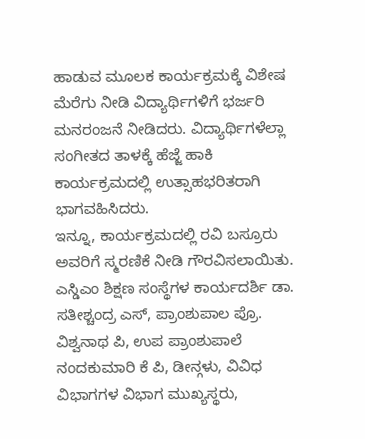ಹಾಡುವ ಮೂಲಕ ಕಾರ್ಯಕ್ರಮಕ್ಕೆ ವಿಶೇಷ ಮೆರೆಗು ನೀಡಿ ವಿದ್ಯಾರ್ಥಿಗಳಿಗೆ ಭರ್ಜರಿ ಮನರಂಜನೆ ನೀಡಿದರು. ವಿದ್ಯಾರ್ಥಿಗಳೆಲ್ಲಾ ಸಂಗೀತದ ತಾಳಕ್ಕೆ ಹೆಜ್ಜೆ ಹಾಕಿ ಕಾರ್ಯಕ್ರಮದಲ್ಲಿ ಉತ್ಸಾಹಭರಿತರಾಗಿ ಭಾಗವಹಿಸಿದರು.
ಇನ್ನೂ, ಕಾರ್ಯಕ್ರಮದಲ್ಲಿ ರವಿ ಬಸ್ರೂರು ಅವರಿಗೆ ಸ್ಮರಣಿಕೆ ನೀಡಿ ಗೌರವಿಸಲಾಯಿತು.
ಎಸ್ಡಿಎಂ ಶಿಕ್ಷಣ ಸಂಸ್ಥೆಗಳ ಕಾರ್ಯದರ್ಶಿ ಡಾ. ಸತೀಶ್ಚಂದ್ರ ಎಸ್, ಪ್ರಾಂಶುಪಾಲ ಪ್ರೊ. ವಿಶ್ವನಾಥ ಪಿ, ಉಪ ಪ್ರಾಂಶುಪಾಲೆ ನಂದಕುಮಾರಿ ಕೆ ಪಿ, ಡೀನ್ಗಳು, ವಿವಿಧ ವಿಭಾಗಗಳ ವಿಭಾಗ ಮುಖ್ಯಸ್ಥರು,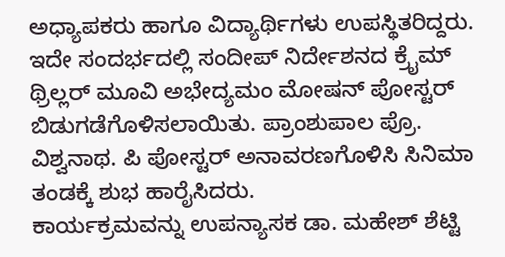ಅಧ್ಯಾಪಕರು ಹಾಗೂ ವಿದ್ಯಾರ್ಥಿಗಳು ಉಪಸ್ಥಿತರಿದ್ದರು.
ಇದೇ ಸಂದರ್ಭದಲ್ಲಿ ಸಂದೀಪ್ ನಿರ್ದೇಶನದ ಕ್ರೈಮ್ ಥ್ರಿಲ್ಲರ್ ಮೂವಿ ಅಭೇದ್ಯಮಂ ಮೋಷನ್ ಪೋಸ್ಟರ್ ಬಿಡುಗಡೆಗೊಳಿಸಲಾಯಿತು. ಪ್ರಾಂಶುಪಾಲ ಪ್ರೊ. ವಿಶ್ವನಾಥ. ಪಿ ಪೋಸ್ಟರ್ ಅನಾವರಣಗೊಳಿಸಿ ಸಿನಿಮಾ ತಂಡಕ್ಕೆ ಶುಭ ಹಾರೈಸಿದರು.
ಕಾರ್ಯಕ್ರಮವನ್ನು ಉಪನ್ಯಾಸಕ ಡಾ. ಮಹೇಶ್ ಶೆಟ್ಟಿ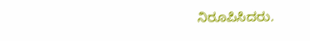ನಿರೂಪಿಸಿದರು.